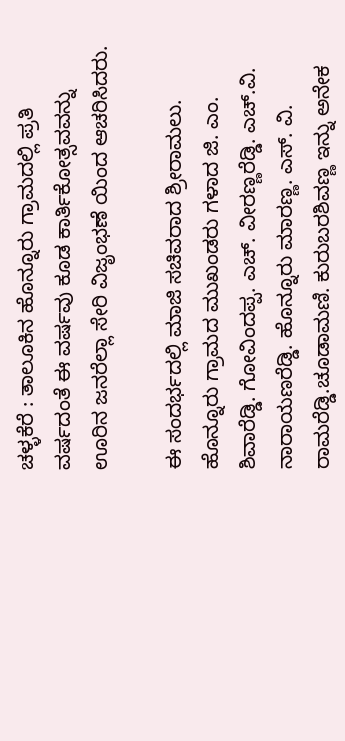ಚಳ್ಳಕೆರೆ : ತಾಲೂಕಿನ ಹೊನ್ನೂರು ಗ್ರಾಮದಲ್ಲಿ ಪ್ರತಿ ವರ್ಷದಂತೆ ಈ ವರ್ಷವು ಕೂಡ ಕಾರ್ತಿಕೋತ್ಸವವನ್ನು ಊರಿನ ಜನರೆಲ್ಲಾ ಸೇರಿ ವಿಜೃಂಭಣೆ ಯಿಂದ ಆಚರಿಸಿದರು.

ಈ ಸಂದರ್ಭದಲ್ಲಿ ಮಾಜಿ ಸಚಿವರಾದ ಶ್ರೀರಾಮಲು. ಹೊನ್ನೂರು ಗ್ರಾಮದ ಮುಖಂಡರು ಗಳಾದ ಜಿ. ಎಂ. ಶಿವಾರೆಡ್ಡಿ. ಗೋವಿಂದಪ್ಪ. ಎಚ್. ವೀರಣ್ಣರೆಡ್ಡಿ. ಎಚ್.ವಿ. ನಾರಾಯಣರೆಡ್ಡಿ. ಹೊನ್ನೂರು ಮಾರಣ್ಣ. ಎಸ್. ವಿ. ರಾಮರೆಡ್ಡಿ.ಚೂಡಾಮಣಿ. ಕುರುಬರಶಿವಣ್ಣ ಇನ್ನು ಅನೇಕ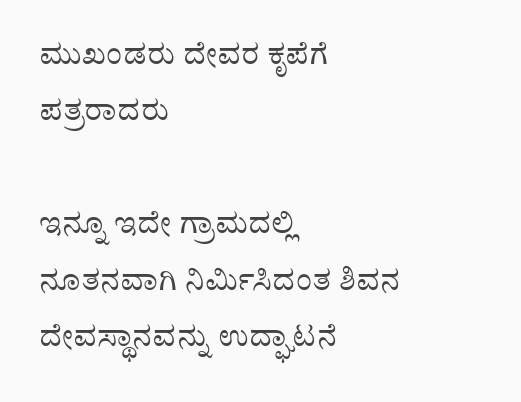ಮುಖಂಡರು ದೇವರ ಕೃಪೆಗೆ ಪತ್ರರಾದರು

ಇನ್ನೂ ಇದೇ ಗ್ರಾಮದಲ್ಲಿ ನೂತನವಾಗಿ ನಿರ್ಮಿಸಿದಂತ ಶಿವನ ದೇವಸ್ಥಾನವನ್ನು ಉದ್ಘಾಟನೆ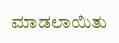ಮಾಡಲಾಯಿತು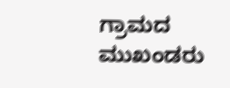ಗ್ರಾಮದ ಮುಖಂಡರು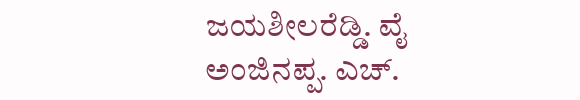ಜಯಶೀಲರೆಡ್ಡಿ. ವೈ ಅಂಜಿನಪ್ಪ. ಎಚ್.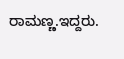ರಾಮಣ್ಣ.ಇದ್ದರು.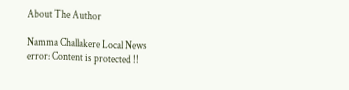About The Author

Namma Challakere Local News
error: Content is protected !!